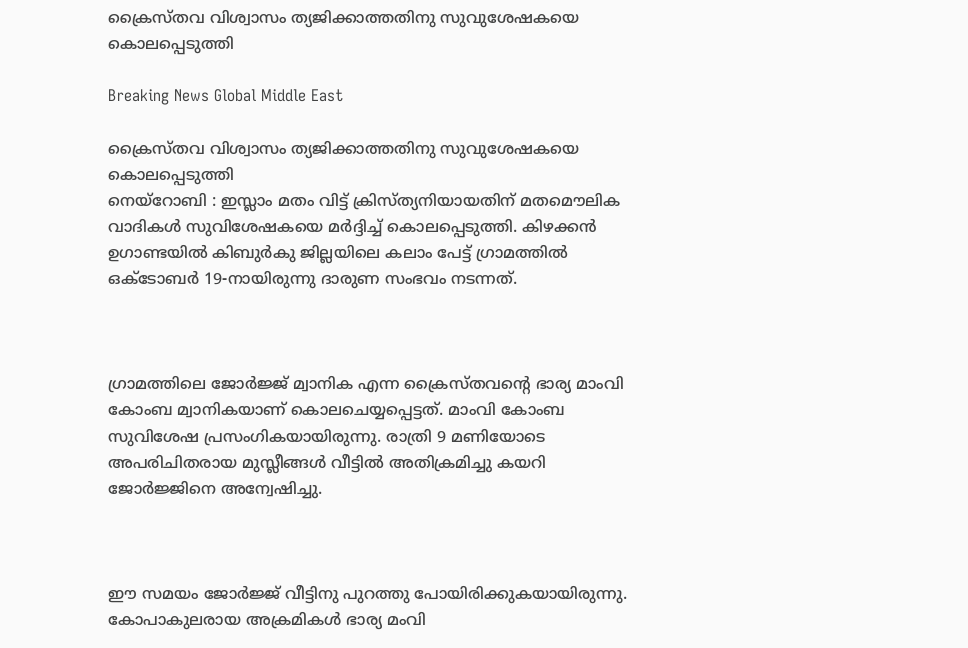ക്രൈസ്തവ വിശ്വാസം ത്യജിക്കാത്തതിനു സുവുശേഷകയെ കൊലപ്പെടുത്തി

Breaking News Global Middle East

ക്രൈസ്തവ വിശ്വാസം ത്യജിക്കാത്തതിനു സുവുശേഷകയെ കൊലപ്പെടുത്തി
നെയ്റോബി : ഇസ്ലാം മതം വിട്ട് ക്രിസ്ത്യനിയായതിന് മതമൌലിക വാദികള്‍ സുവിശേഷകയെ മര്‍ദ്ദിച്ച് കൊലപ്പെടുത്തി. കിഴക്കന്‍ ഉഗാണ്ടയില്‍ കിബുര്‍കു ജില്ലയിലെ കലാം പേട്ട് ഗ്രാമത്തില്‍ ഒക്ടോബര്‍ 19-നായിരുന്നു ദാരുണ സംഭവം നടന്നത്.



ഗ്രാമത്തിലെ ജോര്‍ജ്ജ് മ്വാനിക എന്ന ക്രൈസ്തവന്റെ ഭാര്യ മാംവി കോംബ മ്വാനികയാണ് കൊലചെയ്യപ്പെട്ടത്. മാംവി കോംബ സുവിശേഷ പ്രസംഗികയായിരുന്നു. രാത്രി 9 മണിയോടെ അപരിചിതരായ മുസ്ലീങ്ങള്‍ വീട്ടില്‍ അതിക്രമിച്ചു കയറി ജോര്‍ജ്ജിനെ അന്വേഷിച്ചു.



ഈ സമയം ജോര്‍ജ്ജ് വീട്ടിനു പുറത്തു പോയിരിക്കുകയായിരുന്നു. കോപാകുലരായ അക്രമികള്‍ ഭാര്യ മംവി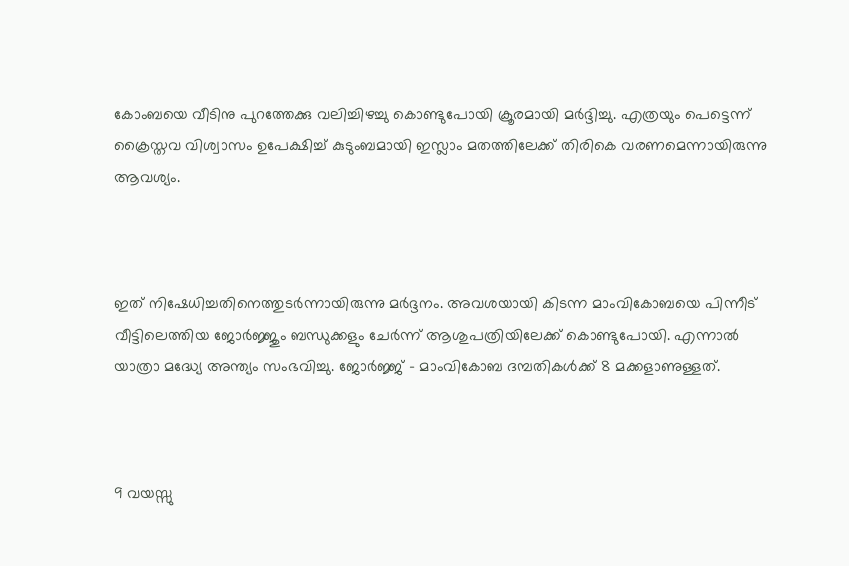കോംബയെ വീടിനു പുറത്തേക്കു വലിച്ചിഴച്ചു കൊണ്ടുപോയി ക്രൂരമായി മര്‍ദ്ദിച്ചു. എത്രയും പെട്ടെന്ന് ക്രൈസ്തവ വിശ്വാസം ഉപേക്ഷിച്ച് കുടുംബമായി ഇസ്ലാം മതത്തിലേക്ക് തിരികെ വരണമെന്നായിരുന്നു ആവശ്യം.



ഇത് നിഷേധിച്ചതിനെത്തുടര്‍ന്നായിരുന്നു മര്‍ദ്ദനം. അവശയായി കിടന്ന മാംവികോബയെ പിന്നീട് വീട്ടിലെത്തിയ ജോര്‍ജ്ജും ബന്ധുക്കളും ചേര്‍ന്ന് ആശുപത്രിയിലേക്ക് കൊണ്ടുപോയി. എന്നാല്‍ യാത്രാ മദ്ധ്യേ അന്ത്യം സംഭവിച്ചു. ജോര്‍ജ്ജ് – മാംവികോബ ദമ്പതികള്‍ക്ക് 8 മക്കളാണുള്ളത്.



9 വയസ്സു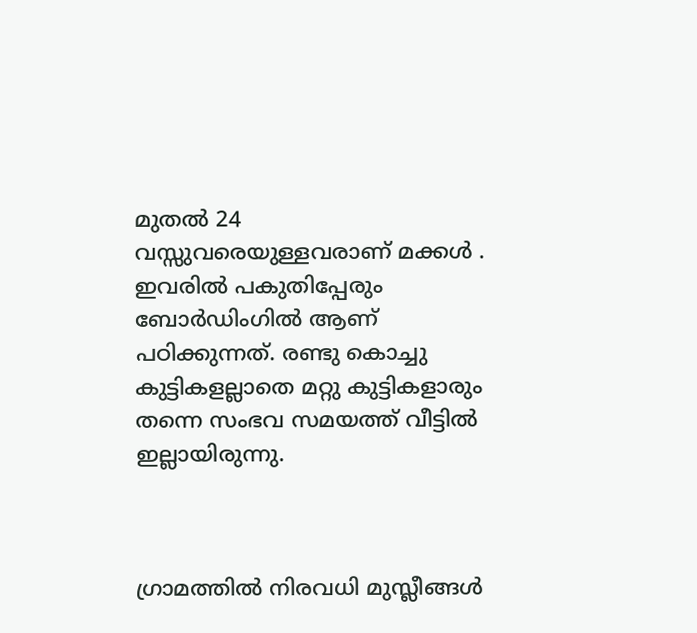മുതല്‍ 24 വസ്സുവരെയുള്ളവരാണ് മക്കള്‍ ‍. ഇവരില്‍ പകുതിപ്പേരും ബോര്‍ഡിംഗില്‍ ആണ് പഠിക്കുന്നത്. രണ്ടു കൊച്ചു കുട്ടികളല്ലാതെ മറ്റു കുട്ടികളാരും തന്നെ സംഭവ സമയത്ത് വീട്ടില്‍ ഇല്ലായിരുന്നു.



ഗ്രാമത്തില്‍ നിരവധി മുസ്ലീങ്ങള്‍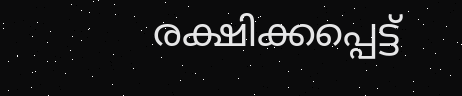രക്ഷിക്കപ്പെട്ട്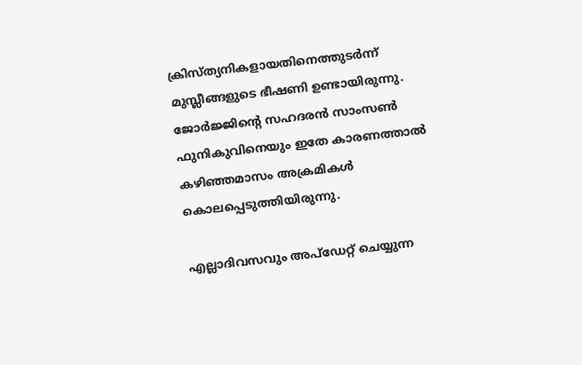ക്രിസ്ത്യനികളായതിനെത്തുടര്‍ന്ന് മുസ്ലീങ്ങളുടെ ഭീഷണി ഉണ്ടായിരുന്നു. ജോര്‍ജ്ജിന്റെ സഹദരന്‍ സാംസണ്‍ ഫുനികുവിനെയും ഇതേ കാരണത്താല്‍ കഴിഞ്ഞമാസം അക്രമികള്‍ കൊലപ്പെടുത്തിയിരുന്നു.

എല്ലാദിവസവും അപ്ഡേറ്റ് ചെയ്യുന്ന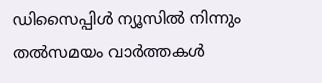ഡിസൈപ്പിൾ ന്യൂസിൽ നിന്നും തൽസമയം വാർത്തകൾ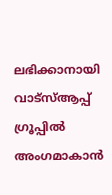ലഭിക്കാനായി വാട്സ്ആപ്പ് ഗ്രൂപ്പിൽ അംഗമാകാൻ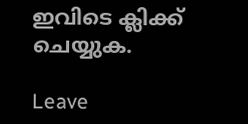ഇവിടെ ക്ലിക്ക് ചെയ്യുക.

Leave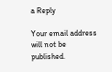a Reply

Your email address will not be published.